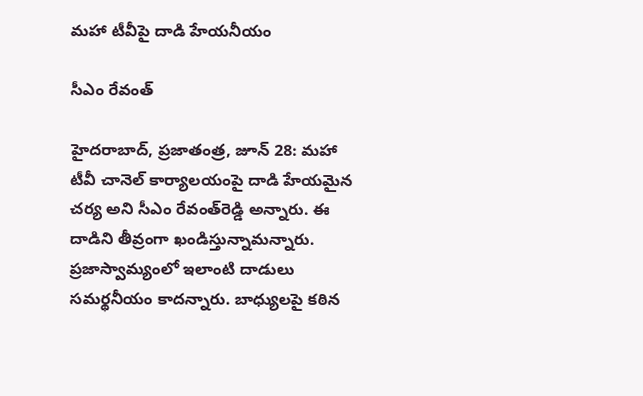మహా టీవీపై దాడి హేయనీయం

సీఎం రేవంత్‌

హైదరాబాద్‌, ప్రజాతంత్ర, జూన్‌ 28: మహా టీవీ చానెల్‌ కార్యాలయంపై దాడి హేయమైన చర్య అని సీఎం రేవంత్‌రెడ్డి అన్నారు. ఈ దాడిని తీవ్రంగా ఖండిస్తున్నామన్నారు. ప్రజాస్వామ్యంలో ఇలాంటి దాడులు సమర్థనీయం కాదన్నారు. బాధ్యులపై కఠిన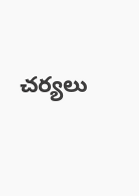చర్యలు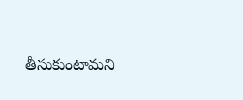తీసుకుంటామని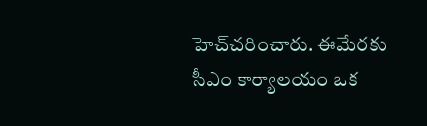హెచ్‌చరించారు. ఈమేరకు సీఎం కార్యాలయం ఒక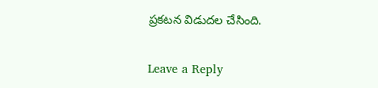ప్రకటన విడుదల చేసింది.

Leave a Reply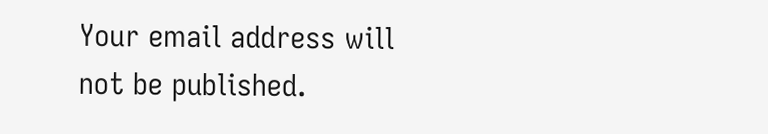Your email address will not be published.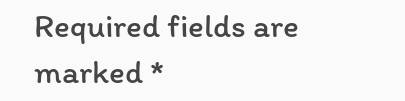Required fields are marked *